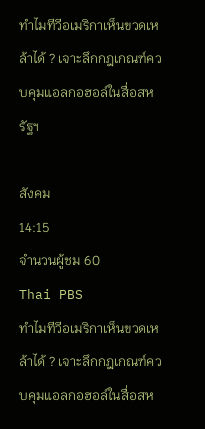ทำไมทีวีอเมริกาเห็นขวดเหล้าได้ ? เจาะลึกกฎเกณฑ์ควบคุมแอลกอฮอล์ในสื่อสหรัฐฯ

สังคม
14:15
จำนวนผู้ชม 60
Thai PBS
ทำไมทีวีอเมริกาเห็นขวดเหล้าได้ ? เจาะลึกกฎเกณฑ์ควบคุมแอลกอฮอล์ในสื่อสห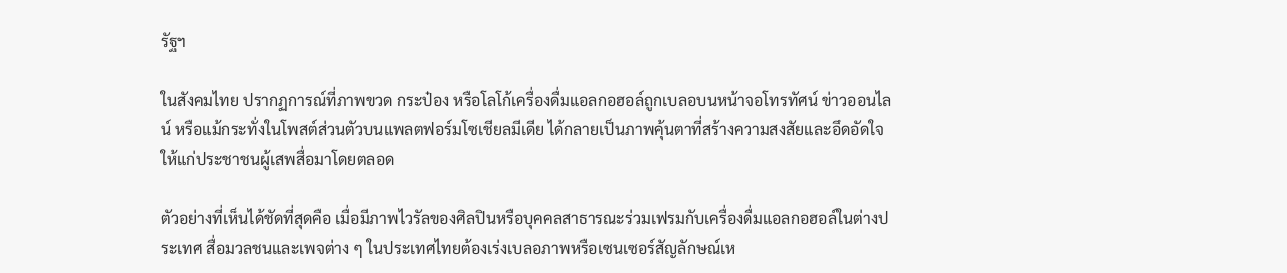รัฐฯ

ในสังคมไทย ปรากฏการณ์ที่ภาพขวด กระป๋อง หรือโลโก้เครื่องดื่มแอลกอฮอล์ถูกเบลอบนหน้าจอโทรทัศน์ ข่าวออนไลน์ หรือแม้กระทั่งในโพสต์ส่วนตัวบนแพลตฟอร์มโซเชียลมีเดีย ได้กลายเป็นภาพคุ้นตาที่สร้างความสงสัยและอึดอัดใจให้แก่ประชาชนผู้เสพสื่อมาโดยตลอด

ตัวอย่างที่เห็นได้ชัดที่สุดคือ เมื่อมีภาพไวรัลของศิลปินหรือบุคคลสาธารณะร่วมเฟรมกับเครื่องดื่มแอลกอฮอล์ในต่างประเทศ สื่อมวลชนและเพจต่าง ๆ ในประเทศไทยต้องเร่งเบลอภาพหรือเซนเซอร์สัญลักษณ์เห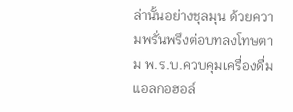ล่านั้นอย่างชุลมุน ด้วยความพรั่นพรึงต่อบทลงโทษตาม พ.ร.บ.ควบคุมเครื่องดื่มแอลกอฮอล์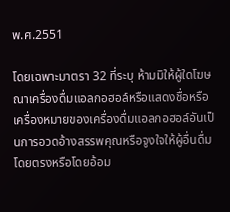พ.ศ.2551

โดยเฉพาะมาตรา 32 ที่ระบุ ห้ามมิให้ผู้ใดโฆษณาเครื่องดื่มแอลกอฮอล์หรือแสดงชื่อหรือเครื่องหมายของเครื่องดื่มแอลกอฮอล์อันเป็นการอวดอ้างสรรพคุณหรือจูงใจให้ผู้อื่นดื่มโดยตรงหรือโดยอ้อม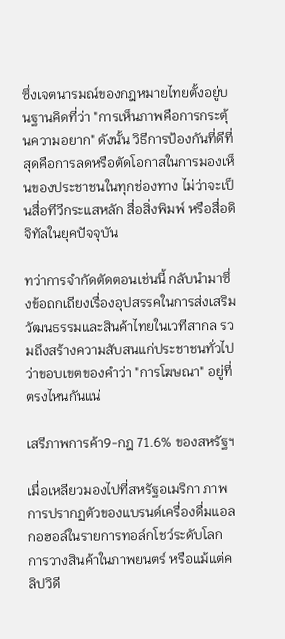ซึ่งเจตนารมณ์ของกฎหมายไทยตั้งอยู่บนฐานคิดที่ว่า "การเห็นภาพคือการกระตุ้นความอยาก" ดังนั้น วิธีการป้องกันที่ดีที่สุดคือการลดหรือตัดโอกาสในการมองเห็นของประชาชนในทุกช่องทาง ไม่ว่าจะเป็นสื่อทีวีกระแสหลัก สื่อสิ่งพิมพ์ หรือสื่อดิจิทัลในยุคปัจจุบัน

ทว่าการจำกัดตัดตอนเช่นนี้ กลับนำมาซึ่งข้อถกเถียงเรื่องอุปสรรคในการส่งเสริมวัฒนธรรมและสินค้าไทยในเวทีสากล รวมถึงสร้างความสับสนแก่ประชาชนทั่วไปว่าขอบเขตของคำว่า "การโฆษณา" อยู่ที่ตรงไหนกันแน่

เสรีภาพการค้า9-กฎ 71.6% ของสหรัฐฯ

เมื่อเหลียวมองไปที่สหรัฐอเมริกา ภาพการปรากฏตัวของแบรนด์เครื่องดื่มแอลกอฮอล์ในรายการทอล์กโชว์ระดับโลก การวางสินค้าในภาพยนตร์ หรือแม้แต่คลิปวิดี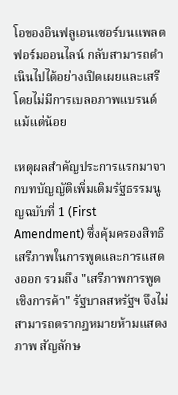โอของอินฟลูเอนเซอร์บนแพลตฟอร์มออนไลน์ กลับสามารถดำเนินไปได้อย่างเปิดเผยและเสรีโดยไม่มีการเบลอภาพแบรนด์แม้แต่น้อย

เหตุผลสำคัญประการแรกมาจากบทบัญญัติเพิ่มเติมรัฐธรรมนูญฉบับที่ 1 (First Amendment) ซึ่งคุ้มครองสิทธิเสรีภาพในการพูดและการแสดงออก รวมถึง "เสรีภาพการพูดเชิงการค้า" รัฐบาลสหรัฐฯ จึงไม่สามารถตรากฎหมายห้ามแสดงภาพ สัญลักษ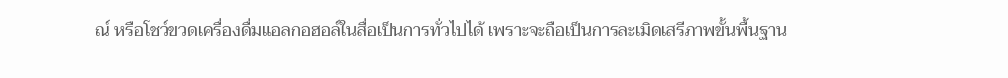ณ์ หรือโชว์ขวดเครื่องดื่มแอลกอฮอล์ในสื่อเป็นการทั่วไปได้ เพราะจะถือเป็นการละเมิดเสรีภาพขั้นพื้นฐาน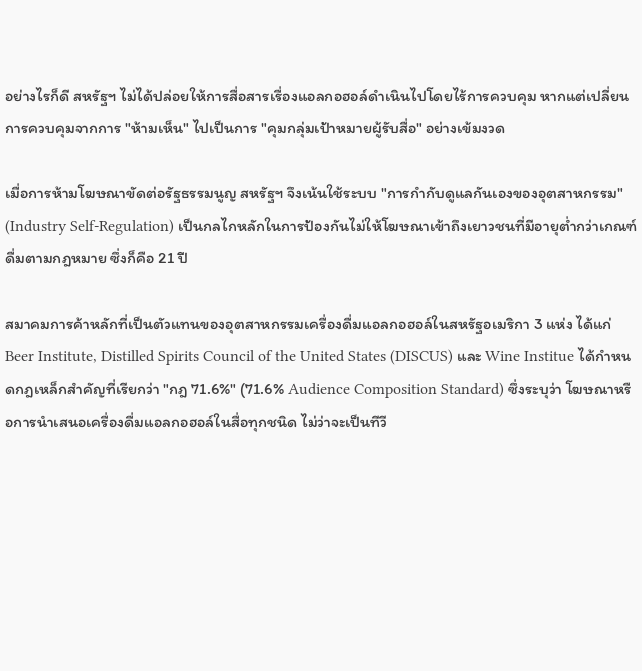อย่างไรก็ดี สหรัฐฯ ไม่ได้ปล่อยให้การสื่อสารเรื่องแอลกอฮอล์ดำเนินไปโดยไร้การควบคุม หากแต่เปลี่ยนการควบคุมจากการ "ห้ามเห็น" ไปเป็นการ "คุมกลุ่มเป้าหมายผู้รับสื่อ" อย่างเข้มงวด

เมื่อการห้ามโฆษณาขัดต่อรัฐธรรมนูญ สหรัฐฯ จึงเน้นใช้ระบบ "การกำกับดูแลกันเองของอุตสาหกรรม" (Industry Self-Regulation) เป็นกลไกหลักในการป้องกันไม่ให้โฆษณาเข้าถึงเยาวชนที่มีอายุต่ำกว่าเกณฑ์ดื่มตามกฎหมาย ซึ่งก็คือ 21 ปี

สมาคมการค้าหลักที่เป็นตัวแทนของอุตสาหกรรมเครื่องดื่มแอลกอฮอล์ในสหรัฐอเมริกา 3 แห่ง ได้แก่ Beer Institute, Distilled Spirits Council of the United States (DISCUS) และ Wine Institue ได้กำหนดกฎเหล็กสำคัญที่เรียกว่า "กฎ 71.6%" (71.6% Audience Composition Standard) ซึ่งระบุว่า โฆษณาหรือการนำเสนอเครื่องดื่มแอลกอฮอล์ในสื่อทุกชนิด ไม่ว่าจะเป็นทีวี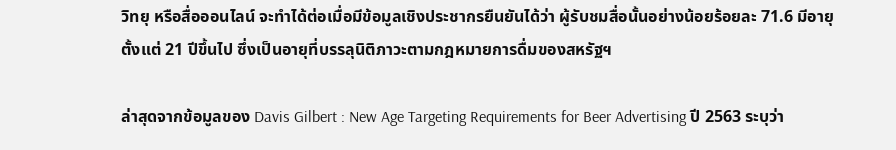วิทยุ หรือสื่อออนไลน์ จะทำได้ต่อเมื่อมีข้อมูลเชิงประชากรยืนยันได้ว่า ผู้รับชมสื่อนั้นอย่างน้อยร้อยละ 71.6 มีอายุตั้งแต่ 21 ปีขึ้นไป ซึ่งเป็นอายุที่บรรลุนิติภาวะตามกฎหมายการดื่มของสหรัฐฯ

ล่าสุดจากข้อมูลของ Davis Gilbert : New Age Targeting Requirements for Beer Advertising ปี 2563 ระบุว่า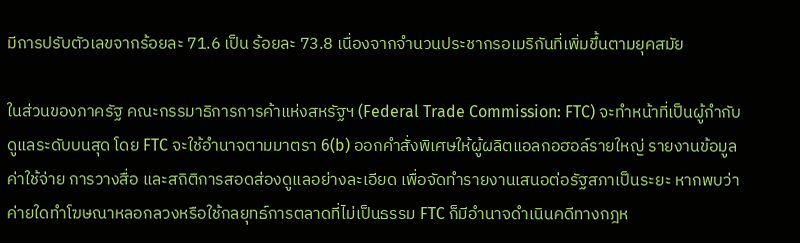มีการปรับตัวเลขจากร้อยละ 71.6 เป็น ร้อยละ 73.8 เนื่องจากจำนวนประชากรอเมริกันที่เพิ่มขึ้นตามยุคสมัย

ในส่วนของภาครัฐ คณะกรรมาธิการการค้าแห่งสหรัฐฯ (Federal Trade Commission: FTC) จะทำหน้าที่เป็นผู้กำกับดูแลระดับบนสุด โดย FTC จะใช้อำนาจตามมาตรา 6(b) ออกคำสั่งพิเศษให้ผู้ผลิตแอลกอฮอล์รายใหญ่ รายงานข้อมูลค่าใช้จ่าย การวางสื่อ และสถิติการสอดส่องดูแลอย่างละเอียด เพื่อจัดทำรายงานเสนอต่อรัฐสภาเป็นระยะ หากพบว่า ค่ายใดทำโฆษณาหลอกลวงหรือใช้กลยุทธ์การตลาดที่ไม่เป็นธรรม FTC ก็มีอำนาจดำเนินคดีทางกฎห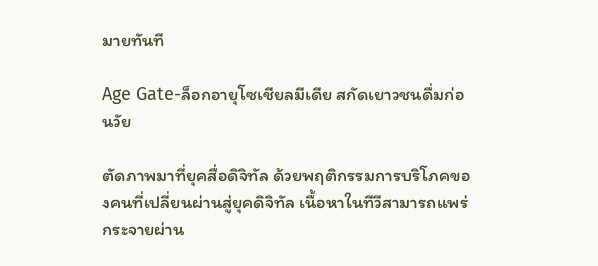มายทันที

Age Gate-ล็อกอายุโซเชียลมีเดีย สกัดเยาวชนดื่มก่อนวัย

ตัดภาพมาที่ยุคสื่อดิจิทัล ด้วยพฤติกรรมการบริโภคของคนที่เปลี่ยนผ่านสู่ยุคดิจิทัล เนื้อหาในทีวีสามารถแพร่กระจายผ่าน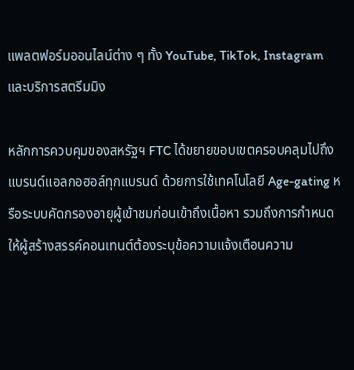แพลตฟอร์มออนไลน์ต่าง ๆ ทั้ง YouTube, TikTok, Instagram และบริการสตรีมมิง

หลักการควบคุมของสหรัฐฯ FTC ได้ขยายขอบเขตครอบคลุมไปถึงแบรนด์แอลกอฮอล์ทุกแบรนด์ ด้วยการใช้เทคโนโลยี Age-gating หรือระบบคัดกรองอายุผู้เข้าชมก่อนเข้าถึงเนื้อหา รวมถึงการกำหนดให้ผู้สร้างสรรค์คอนเทนต์ต้องระบุข้อความแจ้งเตือนความ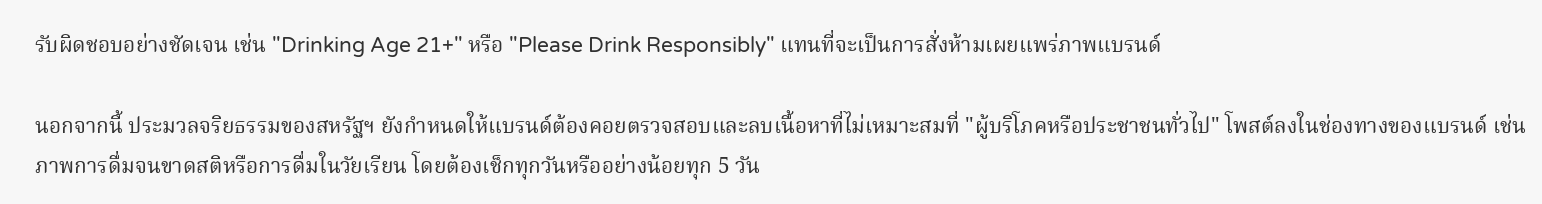รับผิดชอบอย่างชัดเจน เช่น "Drinking Age 21+" หรือ "Please Drink Responsibly" แทนที่จะเป็นการสั่งห้ามเผยแพร่ภาพแบรนด์

นอกจากนี้ ประมวลจริยธรรมของสหรัฐฯ ยังกำหนดให้แบรนด์ต้องคอยตรวจสอบและลบเนื้อหาที่ไม่เหมาะสมที่ "ผู้บริโภคหรือประชาชนทั่วไป" โพสต์ลงในช่องทางของแบรนด์ เช่น ภาพการดื่มจนขาดสติหรือการดื่มในวัยเรียน โดยต้องเช็กทุกวันหรืออย่างน้อยทุก 5 วัน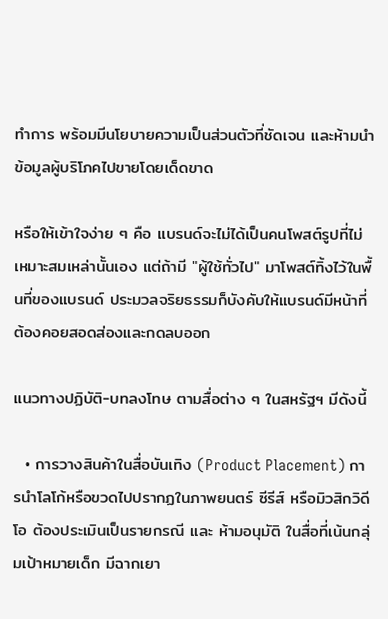ทำการ พร้อมมีนโยบายความเป็นส่วนตัวที่ชัดเจน และห้ามนำข้อมูลผู้บริโภคไปขายโดยเด็ดขาด

หรือให้เข้าใจง่าย ๆ คือ แบรนด์จะไม่ได้เป็นคนโพสต์รูปที่ไม่เหมาะสมเหล่านั้นเอง แต่ถ้ามี "ผู้ใช้ทั่วไป" มาโพสต์ทิ้งไว้ในพื้นที่ของแบรนด์ ประมวลจริยธรรมก็บังคับให้แบรนด์มีหน้าที่ต้องคอยสอดส่องและกดลบออก

แนวทางปฏิบัติ-บทลงโทษ ตามสื่อต่าง ๆ ในสหรัฐฯ มีดังนี้

  • การวางสินค้าในสื่อบันเทิง (Product Placement) การนำโลโก้หรือขวดไปปรากฏในภาพยนตร์ ซีรีส์ หรือมิวสิกวิดีโอ ต้องประเมินเป็นรายกรณี และ ห้ามอนุมัติ ในสื่อที่เน้นกลุ่มเป้าหมายเด็ก มีฉากเยา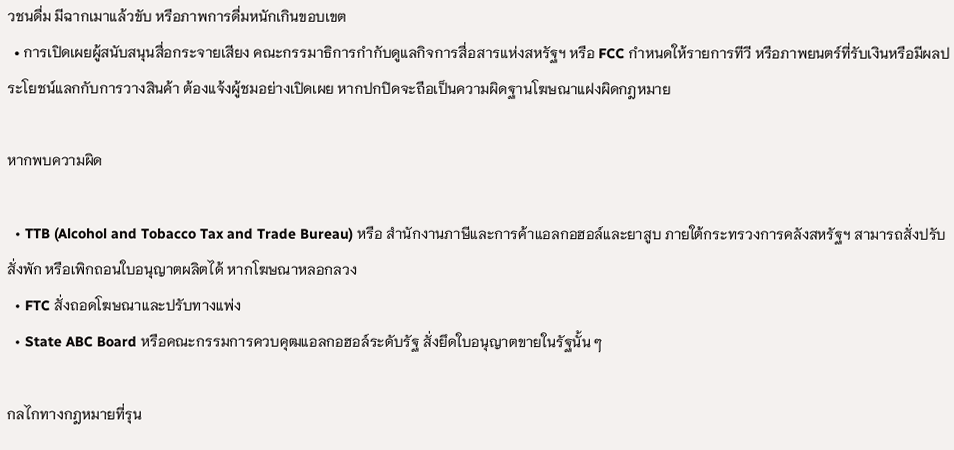วชนดื่ม มีฉากเมาแล้วขับ หรือภาพการดื่มหนักเกินขอบเขต
  • การเปิดเผยผู้สนับสนุนสื่อกระจายเสียง คณะกรรมาธิการกำกับดูแลกิจการสื่อสารแห่งสหรัฐฯ หรือ FCC กำหนดให้รายการทีวี หรือภาพยนตร์ที่รับเงินหรือมีผลประโยชน์แลกกับการวางสินค้า ต้องแจ้งผู้ชมอย่างเปิดเผย หากปกปิดจะถือเป็นความผิดฐานโฆษณาแฝงผิดกฎหมาย

หากพบความผิด

  • TTB (Alcohol and Tobacco Tax and Trade Bureau) หรือ สำนักงานภาษีและการค้าแอลกอฮอล์และยาสูบ ภายใต้กระทรวงการคลังสหรัฐฯ สามารถสั่งปรับ สั่งพัก หรือเพิกถอนใบอนุญาตผลิตได้ หากโฆษณาหลอกลวง
  • FTC สั่งถอดโฆษณาและปรับทางแพ่ง
  • State ABC Board หรือคณะกรรมการควบคุฒแอลกอฮอล์ระดับรัฐ สั่งยึดใบอนุญาตขายในรัฐนั้น ๆ

กลไกทางกฎหมายที่รุน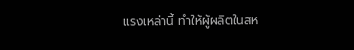แรงเหล่านี้ ทำให้ผู้ผลิตในสห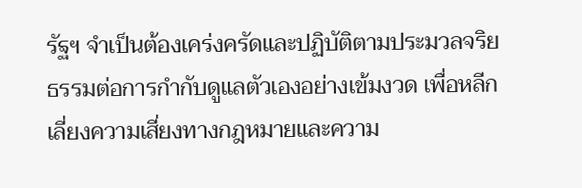รัฐฯ จำเป็นต้องเคร่งครัดและปฏิบัติตามประมวลจริยธรรมต่อการกำกับดูแลตัวเองอย่างเข้มงวด เพื่อหลีกเลี่ยงความเสี่ยงทางกฎหมายและความ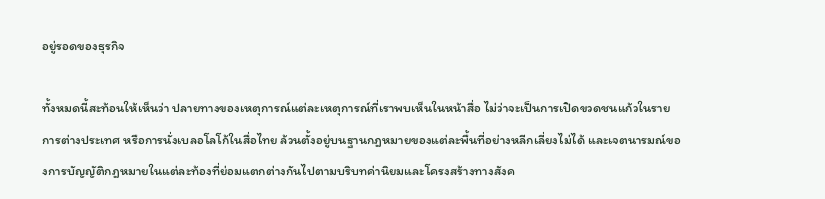อยู่รอดของธุรกิจ

ทั้งหมดนี้สะท้อนให้เห็นว่า ปลายทางของเหตุการณ์แต่ละเหตุการณ์ที่เราพบเห็นในหน้าสื่อ ไม่ว่าจะเป็นการเปิดขวดชนแก้วในรายการต่างประเทศ หรือการนั่งเบลอโลโก้ในสื่อไทย ล้วนตั้งอยู่บนฐานกฎหมายของแต่ละพื้นที่อย่างหลีกเลี่ยงไม่ได้ และเจตนารมณ์ของการบัญญัติกฎหมายในแต่ละท้องที่ย่อมแตกต่างกันไปตามบริบทค่านิยมและโครงสร้างทางสังค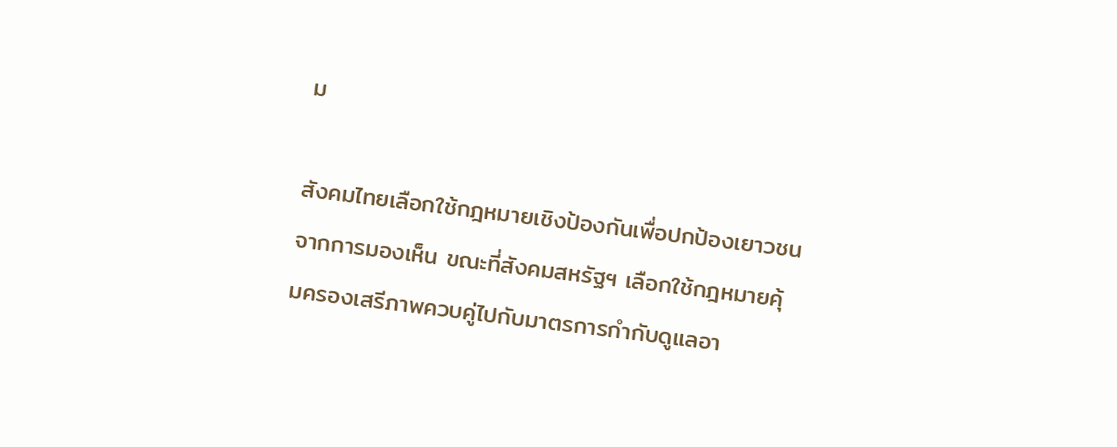ม

สังคมไทยเลือกใช้กฎหมายเชิงป้องกันเพื่อปกป้องเยาวชนจากการมองเห็น ขณะที่สังคมสหรัฐฯ เลือกใช้กฎหมายคุ้มครองเสรีภาพควบคู่ไปกับมาตรการกำกับดูแลอา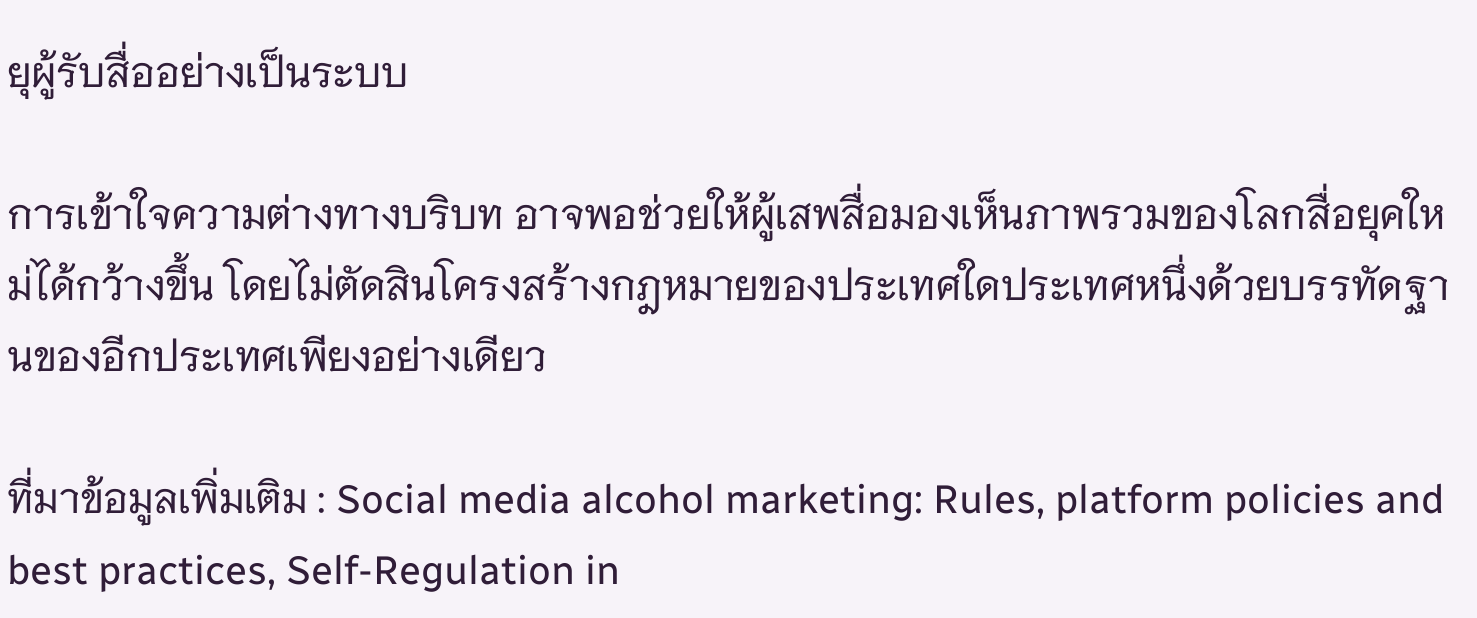ยุผู้รับสื่ออย่างเป็นระบบ

การเข้าใจความต่างทางบริบท อาจพอช่วยให้ผู้เสพสื่อมองเห็นภาพรวมของโลกสื่อยุคใหม่ได้กว้างขึ้น โดยไม่ตัดสินโครงสร้างกฎหมายของประเทศใดประเทศหนึ่งด้วยบรรทัดฐานของอีกประเทศเพียงอย่างเดียว

ที่มาข้อมูลเพิ่มเติม : Social media alcohol marketing: Rules, platform policies and best practices, Self-Regulation in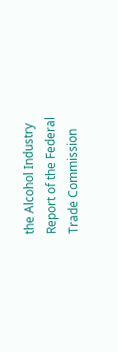the Alcohol Industry Report of the Federal Trade Commission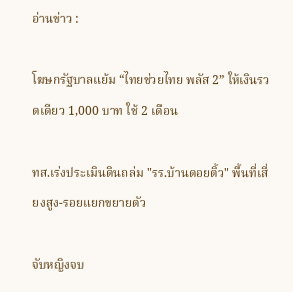อ่านข่าว :

โฆษกรัฐบาลแย้ม “ไทยช่วยไทย พลัส 2” ให้เงินรวดเดียว 1,000 บาท ใช้ 2 เดือน

ทส.เร่งประเมินดินถล่ม "รร.บ้านดอยติ้ว" พื้นที่เสี่ยงสูง-รอยแยกขยายตัว

จับหญิงจบ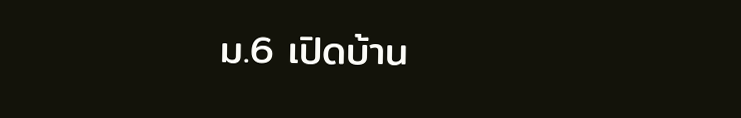ม.6 เปิดบ้าน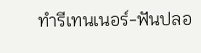ทำรีเทนเนอร์-ฟันปลอ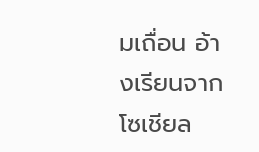มเถื่อน อ้างเรียนจากโซเชียล